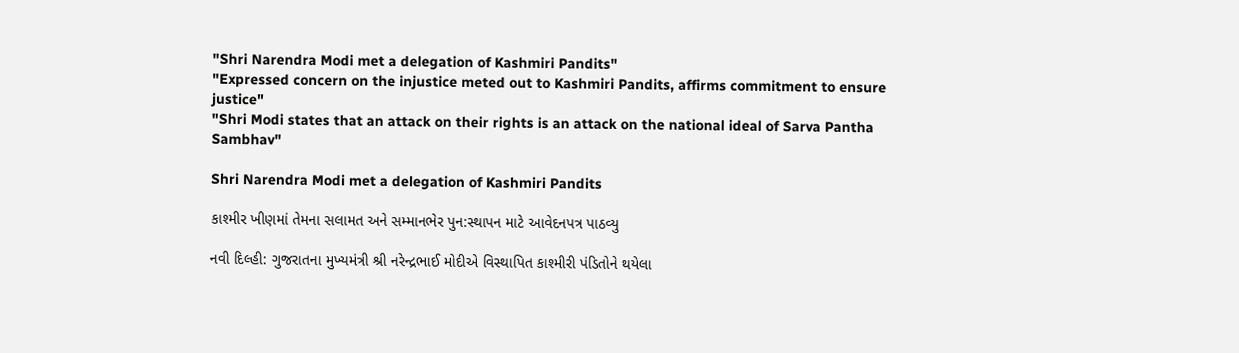"Shri Narendra Modi met a delegation of Kashmiri Pandits"
"Expressed concern on the injustice meted out to Kashmiri Pandits, affirms commitment to ensure justice"
"Shri Modi states that an attack on their rights is an attack on the national ideal of Sarva Pantha Sambhav"

Shri Narendra Modi met a delegation of Kashmiri Pandits

કાશ્મીર ખીણમાં તેમના સલામત અને સમ્માનભેર પુન:સ્થાપન માટે આવેદનપત્ર પાઠવ્યુ

નવી દિલ્હી: ગુજરાતના મુખ્યમંત્રી શ્રી નરેન્દ્રભાઈ મોદીએ વિસ્થાપિત કાશ્મીરી પંડિતોને થયેલા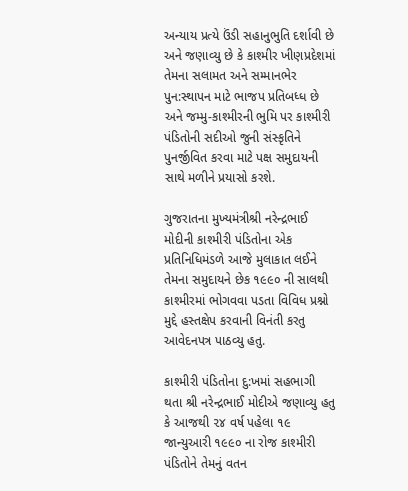અન્યાય પ્રત્યે ઉંડી સહાનુભુતિ દર્શાવી છે અને જણાવ્યુ છે કે કાશ્મીર ખીણપ્રદેશમાં તેમના સલામત અને સમ્માનભેર પુન:સ્થાપન માટે ભાજપ પ્રતિબધ્ધ છે અને જમ્મુ-કાશ્મીરની ભુમિ પર કાશ્મીરી પંડિતોની સદીઓ જુની સંસ્કૃતિને પુનર્જીવિત કરવા માટે પક્ષ સમુદાયની સાથે મળીને પ્રયાસો કરશે.

ગુજરાતના મુખ્યમંત્રીશ્રી નરેન્દ્રભાઈ મોદીની કાશ્મીરી પંડિતોના એક પ્રતિનિધિમંડળે આજે મુલાકાત લઈને તેમના સમુદાયને છેક ૧૯૯૦ ની સાલથી કાશ્મીરમાં ભોગવવા પડતા વિવિધ પ્રશ્નો મુદ્દે હસ્તક્ષેપ કરવાની વિનંતી કરતુ આવેદનપત્ર પાઠવ્યુ હતુ.

કાશ્મીરી પંડિતોના દુ:ખમાં સહભાગી થતા શ્રી નરેન્દ્રભાઈ મોદીએ જણાવ્યુ હતુ કે આજથી ૨૪ વર્ષ પહેલા ૧૯ જાન્યુઆરી ૧૯૯૦ ના રોજ કાશ્મીરી પંડિતોને તેમનું વતન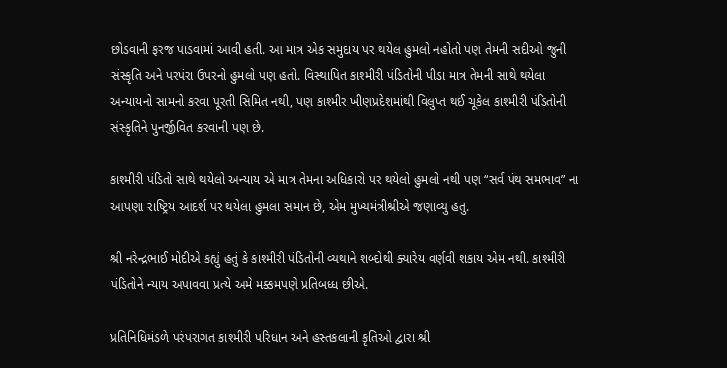છોડવાની ફરજ પાડવામાં આવી હતી. આ માત્ર એક સમુદાય પર થયેલ હુમલો નહોતો પણ તેમની સદીઓ જુની સંસ્કૃતિ અને પરપંરા ઉપરનો હુમલો પણ હતો. વિસ્થાપિત કાશ્મીરી પંડિતોની પીડા માત્ર તેમની સાથે થયેલા અન્યાયનો સામનો કરવા પૂરતી સિમિત નથી, પણ કાશ્મીર ખીણપ્રદેશમાંથી વિલુપ્ત થઈ ચૂકેલ કાશ્મીરી પંડિતોની સંસ્કૃતિને પુનર્જીવિત કરવાની પણ છે.

કાશ્મીરી પંડિતો સાથે થયેલો અન્યાય એ માત્ર તેમના અધિકારો પર થયેલો હુમલો નથી પણ “સર્વ પંથ સમભાવ” ના આપણા રાષ્ટ્રિય આદર્શ પર થયેલા હુમલા સમાન છે, એમ મુખ્યમંત્રીશ્રીએ જણાવ્યુ હતુ.

શ્રી નરેન્દ્રભાઈ મોદીએ કહ્યું હતું કે કાશ્મીરી પંડિતોની વ્યથાને શબ્દોથી ક્યારેય વર્ણવી શકાય એમ નથી. કાશ્મીરી પંડિતોને ન્યાય અપાવવા પ્રત્યે અમે મક્કમપણે પ્રતિબધ્ધ છીએ.

પ્રતિનિધિમંડળે પરંપરાગત કાશ્મીરી પરિધાન અને હસ્તકલાની કૃતિઓ દ્વારા શ્રી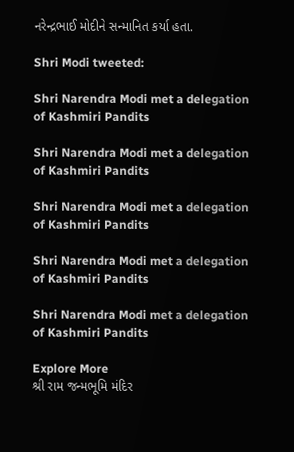નરેન્દ્રભાઈ મોદીને સન્માનિત કર્યા હતા.

Shri Modi tweeted:

Shri Narendra Modi met a delegation of Kashmiri Pandits

Shri Narendra Modi met a delegation of Kashmiri Pandits

Shri Narendra Modi met a delegation of Kashmiri Pandits

Shri Narendra Modi met a delegation of Kashmiri Pandits

Shri Narendra Modi met a delegation of Kashmiri Pandits

Explore More
શ્રી રામ જન્મભૂમિ મંદિર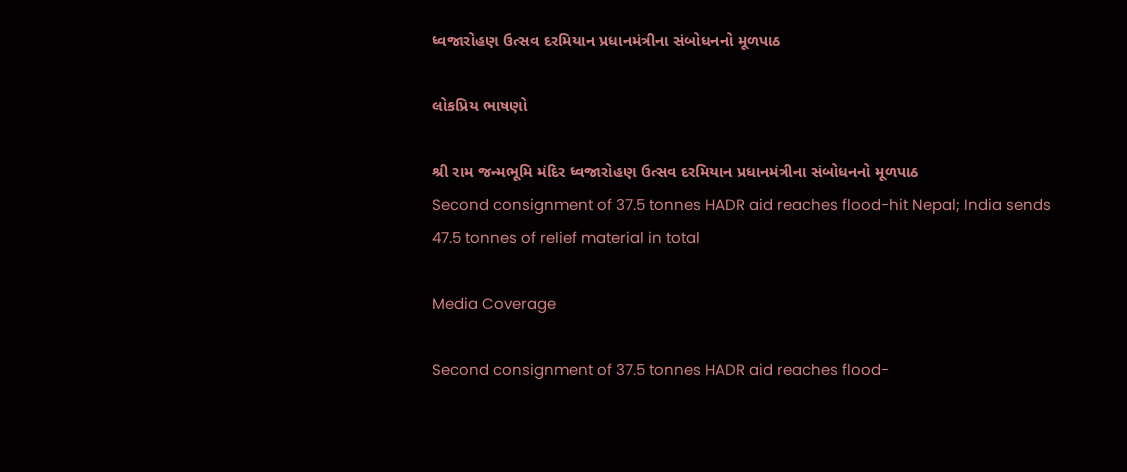ધ્વજારોહણ ઉત્સવ દરમિયાન પ્રધાનમંત્રીના સંબોધનનો મૂળપાઠ

લોકપ્રિય ભાષણો

શ્રી રામ જન્મભૂમિ મંદિર ધ્વજારોહણ ઉત્સવ દરમિયાન પ્રધાનમંત્રીના સંબોધનનો મૂળપાઠ
Second consignment of 37.5 tonnes HADR aid reaches flood-hit Nepal; India sends 47.5 tonnes of relief material in total

Media Coverage

Second consignment of 37.5 tonnes HADR aid reaches flood-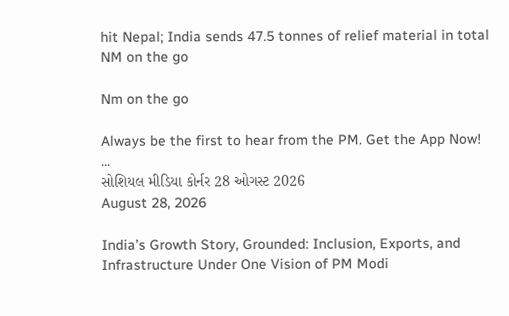hit Nepal; India sends 47.5 tonnes of relief material in total
NM on the go

Nm on the go

Always be the first to hear from the PM. Get the App Now!
...
સોશિયલ મીડિયા કોર્નર 28 ઓગસ્ટ 2026
August 28, 2026

India’s Growth Story, Grounded: Inclusion, Exports, and Infrastructure Under One Vision of PM Modi